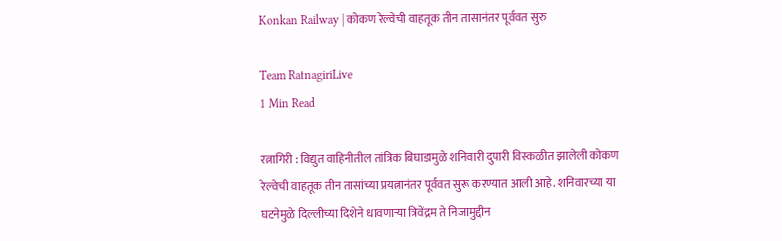Konkan Railway | कोकण रेल्वेची वाहतूक तीन तासानंतर पूर्ववत सुरु

Team RatnagiriLive
1 Min Read

रत्नागिरी : विद्युत वाहिनीतील तांत्रिक बिघाडामुळे शनिवारी दुपारी विस्कळीत झालेली कोकण रेल्वेची वाहतूक तीन तासांच्या प्रयत्नानंतर पूर्ववत सुरू करण्यात आली आहे. शनिवारच्या या घटनेमुळे दिल्लीच्या दिशेने धावणाऱ्या त्रिवेंद्रम ते निजामुद्दीन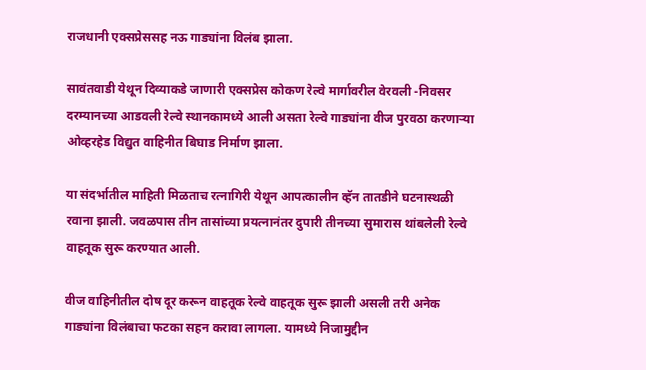राजधानी एक्सप्रेससह नऊ गाड्यांना विलंब झाला.

सावंतवाडी येथून दिव्याकडे जाणारी एक्सप्रेस कोकण रेल्वे मार्गावरील वेरवली -निवसर दरम्यानच्या आडवली रेल्वे स्थानकामध्ये आली असता रेल्वे गाड्यांना वीज पुरवठा करणाऱ्या ओव्हरहेड विद्युत वाहिनीत बिघाड निर्माण झाला.

या संदर्भातील माहिती मिळताच रत्नागिरी येथून आपत्कालीन व्हॅन तातडीने घटनास्थळी रवाना झाली. जवळपास तीन तासांच्या प्रयत्नानंतर दुपारी तीनच्या सुमारास थांबलेली रेल्वे वाहतूक सुरू करण्यात आली.

वीज वाहिनीतील दोष दूर करून वाहतूक रेल्वे वाहतूक सुरू झाली असली तरी अनेक गाड्यांना विलंबाचा फटका सहन करावा लागला. यामध्ये निजामुद्दीन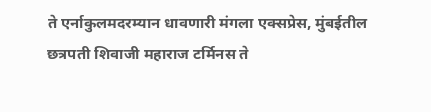ते एर्नाकुलमदरम्यान धावणारी मंगला एक्सप्रेस, मुंबईतील छत्रपती शिवाजी महाराज टर्मिनस ते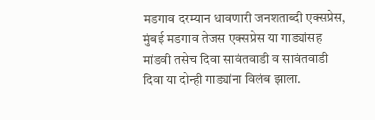मडगाव दरम्यान धावणारी जनशताब्दी एक्सप्रेस, मुंबई मडगाव तेजस एक्सप्रेस या गाड्यांसह मांडवी तसेच दिवा सावंतवाडी व सावंतवाडी दिवा या दोन्ही गाड्यांना विलंब झाला.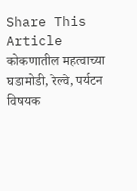Share This Article
कोकणातील महत्वाच्या घडामोडी, रेल्वे, पर्यटन विषयक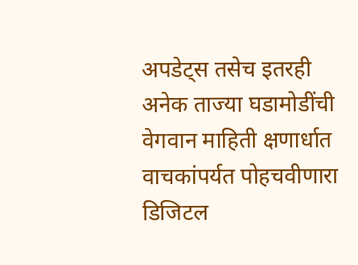अपडेट्स तसेच इतरही अनेक ताज्या घडामोडींची वेगवान माहिती क्षणार्धात वाचकांपर्यत पोहचवीणारा डिजिटल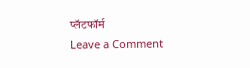प्लॅटफॉर्म
Leave a Comment